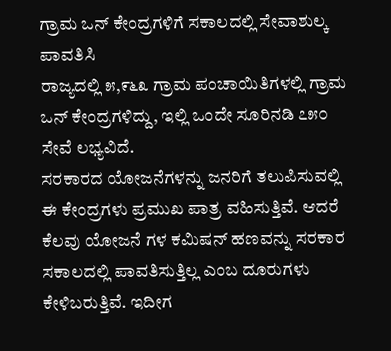ಗ್ರಾಮ ಒನ್ ಕೇಂದ್ರಗಳಿಗೆ ಸಕಾಲದಲ್ಲಿ ಸೇವಾಶುಲ್ಕ ಪಾವತಿಸಿ
ರಾಜ್ಯದಲ್ಲಿ ೫,೯೬೩ ಗ್ರಾಮ ಪಂಚಾಯಿತಿಗಳಲ್ಲಿ ಗ್ರಾಮ ಒನ್ ಕೇಂದ್ರಗಳಿದ್ದು, ಇಲ್ಲಿ ಒಂದೇ ಸೂರಿನಡಿ ೭೫೦ ಸೇವೆ ಲಭ್ಯವಿದೆ.
ಸರಕಾರದ ಯೋಜನೆಗಳನ್ನು ಜನರಿಗೆ ತಲುಪಿಸುವಲ್ಲಿ ಈ ಕೇಂದ್ರಗಳು ಪ್ರಮುಖ ಪಾತ್ರ ವಹಿಸುತ್ತಿವೆ. ಆದರೆ ಕೆಲವು ಯೋಜನೆ ಗಳ ಕಮಿಷನ್ ಹಣವನ್ನು ಸರಕಾರ ಸಕಾಲದಲ್ಲಿ ಪಾವತಿಸುತ್ತಿಲ್ಲ ಎಂಬ ದೂರುಗಳು ಕೇಳಿಬರುತ್ತಿವೆ. ಇದೀಗ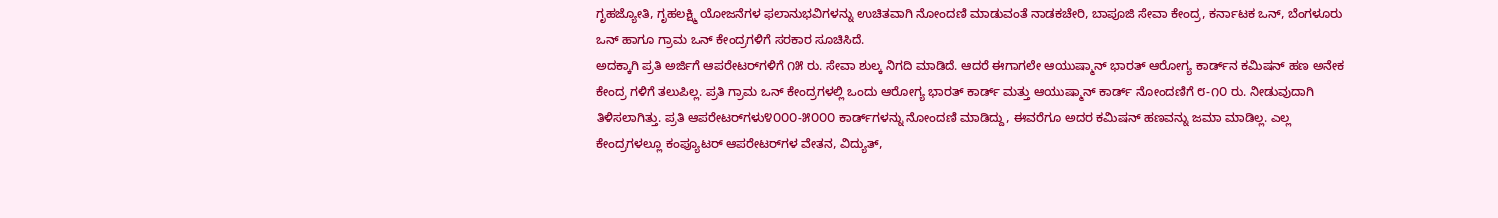ಗೃಹಜ್ಯೋತಿ, ಗೃಹಲಕ್ಷ್ಮಿ ಯೋಜನೆಗಳ ಫಲಾನುಭವಿಗಳನ್ನು ಉಚಿತವಾಗಿ ನೋಂದಣಿ ಮಾಡುವಂತೆ ನಾಡಕಚೇರಿ, ಬಾಪೂಜಿ ಸೇವಾ ಕೇಂದ್ರ, ಕರ್ನಾಟಕ ಒನ್, ಬೆಂಗಳೂರು ಒನ್ ಹಾಗೂ ಗ್ರಾಮ ಒನ್ ಕೇಂದ್ರಗಳಿಗೆ ಸರಕಾರ ಸೂಚಿಸಿದೆ.
ಅದಕ್ಕಾಗಿ ಪ್ರತಿ ಅರ್ಜಿಗೆ ಆಪರೇಟರ್‌ಗಳಿಗೆ ೧೫ ರು. ಸೇವಾ ಶುಲ್ಕ ನಿಗದಿ ಮಾಡಿದೆ. ಆದರೆ ಈಗಾಗಲೇ ಆಯುಷ್ಮಾನ್ ಭಾರತ್ ಆರೋಗ್ಯ ಕಾರ್ಡ್‌ನ ಕಮಿಷನ್ ಹಣ ಅನೇಕ ಕೇಂದ್ರ ಗಳಿಗೆ ತಲುಪಿಲ್ಲ. ಪ್ರತಿ ಗ್ರಾಮ ಒನ್ ಕೇಂದ್ರಗಳಲ್ಲಿ ಒಂದು ಆರೋಗ್ಯ ಭಾರತ್ ಕಾರ್ಡ್ ಮತ್ತು ಆಯುಷ್ಮಾನ್ ಕಾರ್ಡ್ ನೋಂದಣಿಗೆ ೮-೧೦ ರು. ನೀಡುವುದಾಗಿ ತಿಳಿಸಲಾಗಿತ್ತು. ಪ್ರತಿ ಆಪರೇಟರ್‌ಗಳು೪೦೦೦-೫೦೦೦ ಕಾರ್ಡ್‌ಗಳನ್ನು ನೋಂದಣಿ ಮಾಡಿದ್ದು, ಈವರೆಗೂ ಅದರ ಕಮಿಷನ್ ಹಣವನ್ನು ಜಮಾ ಮಾಡಿಲ್ಲ. ಎಲ್ಲ ಕೇಂದ್ರಗಳಲ್ಲೂ ಕಂಪ್ಯೂಟರ್ ಆಪರೇಟರ್‌ಗಳ ವೇತನ, ವಿದ್ಯುತ್,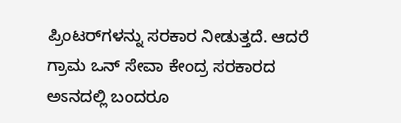ಪ್ರಿಂಟರ್‌ಗಳನ್ನು ಸರಕಾರ ನೀಡುತ್ತದೆ. ಆದರೆ ಗ್ರಾಮ ಒನ್ ಸೇವಾ ಕೇಂದ್ರ ಸರಕಾರದ ಅಽನದಲ್ಲಿ ಬಂದರೂ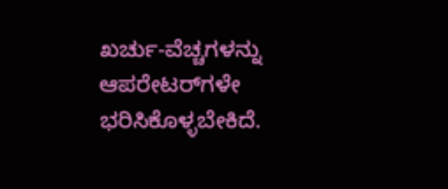ಖರ್ಚು-ವೆಚ್ಚಗಳನ್ನು ಆಪರೇಟರ್‌ಗಳೇ ಭರಿಸಿಕೊಳ್ಳಬೇಕಿದೆ.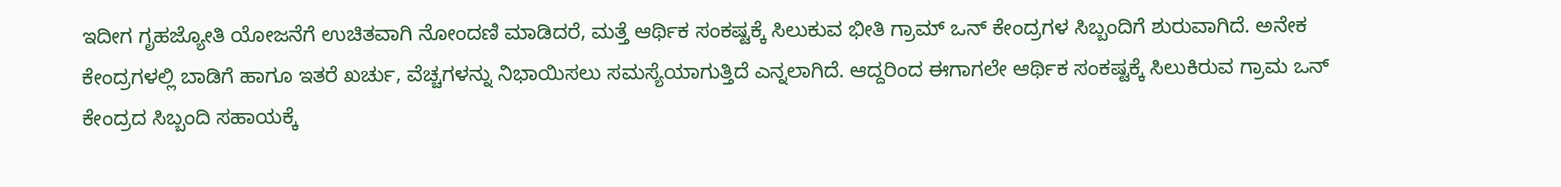ಇದೀಗ ಗೃಹಜ್ಯೋತಿ ಯೋಜನೆಗೆ ಉಚಿತವಾಗಿ ನೋಂದಣಿ ಮಾಡಿದರೆ, ಮತ್ತೆ ಆರ್ಥಿಕ ಸಂಕಷ್ಟಕ್ಕೆ ಸಿಲುಕುವ ಭೀತಿ ಗ್ರಾಮ್ ಒನ್ ಕೇಂದ್ರಗಳ ಸಿಬ್ಬಂದಿಗೆ ಶುರುವಾಗಿದೆ. ಅನೇಕ ಕೇಂದ್ರಗಳಲ್ಲಿ ಬಾಡಿಗೆ ಹಾಗೂ ಇತರೆ ಖರ್ಚು, ವೆಚ್ಚಗಳನ್ನು ನಿಭಾಯಿಸಲು ಸಮಸ್ಯೆಯಾಗುತ್ತಿದೆ ಎನ್ನಲಾಗಿದೆ. ಆದ್ದರಿಂದ ಈಗಾಗಲೇ ಆರ್ಥಿಕ ಸಂಕಷ್ಟಕ್ಕೆ ಸಿಲುಕಿರುವ ಗ್ರಾಮ ಒನ್ ಕೇಂದ್ರದ ಸಿಬ್ಬಂದಿ ಸಹಾಯಕ್ಕೆ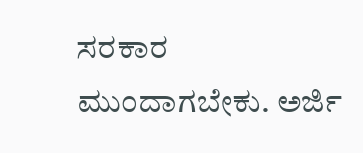ಸರಕಾರ ಮುಂದಾಗಬೇಕು. ಅರ್ಜಿ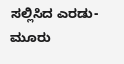ಸಲ್ಲಿಸಿದ ಎರಡು-ಮೂರು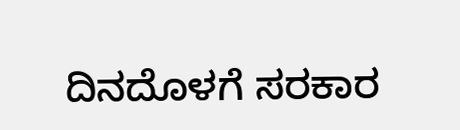ದಿನದೊಳಗೆ ಸರಕಾರ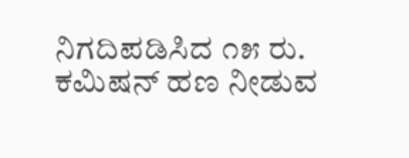ನಿಗದಿಪಡಿಸಿದ ೧೫ ರು. ಕಮಿಷನ್ ಹಣ ನೀಡುವ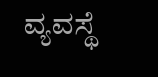ವ್ಯವಸ್ಥೆ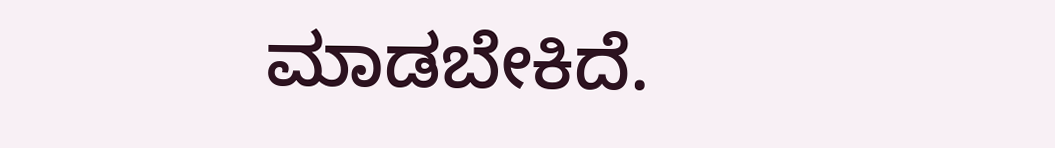ಮಾಡಬೇಕಿದೆ.